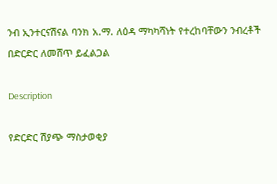ንብ ኢንተርናሽናል ባንክ አ.ማ. ለዕዳ ማካካሻነት የተረከባቸውን ንብረቶች በድርድር ለመሸጥ ይፈልጋል

Description

የድርድር ሽያጭ ማስታወቂያ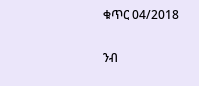ቁጥር 04/2018

ንብ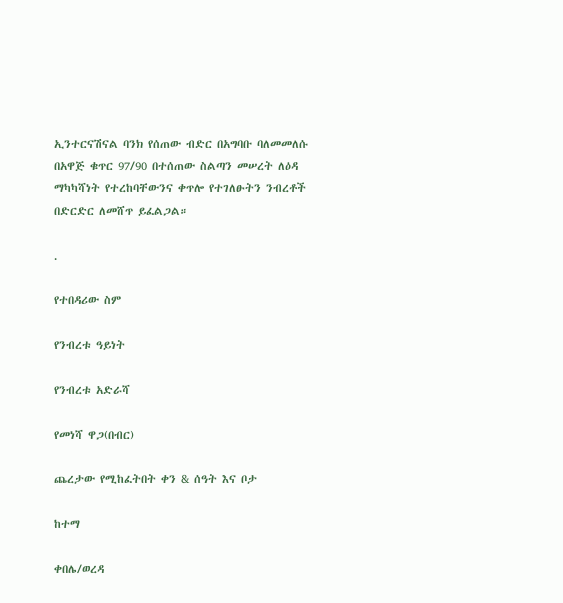ኢንተርናሽናል ባንክ የሰጠው ብድር በአግባቡ ባለመመለሱ በአዋጅ ቁጥር 97/90 በተሰጠው ስልጣን መሠረት ለዕዳ ማካካሻነት የተረከባቸውንና ቀጥሎ የተገለፁትን ንብረቶች በድርድር ለመሸጥ ይፈልጋል።

.

የተበዳሪው ስም

የንብረቱ ዓይነት

የንብረቱ አድራሻ

የመነሻ ዋጋ(በብር)

ጨረታው የሚከፈትበት ቀን & ሰዓት እና ቦታ

ከተማ

ቀበሌ/ወረዳ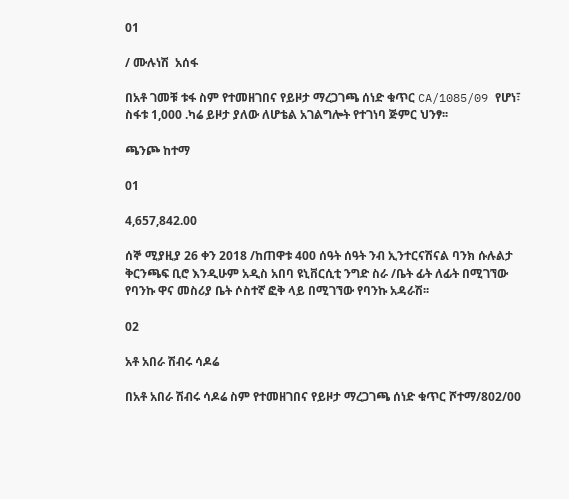01

/ ሙሉነሽ  አሰፋ

በአቶ ገመቹ ቱፋ ስም የተመዘገበና የይዞታ ማረጋገጫ ሰነድ ቁጥር CA/1085/09 የሆነ፣ ስፋቱ 1,000 .ካሬ ይዞታ ያለው ለሆቴል አገልግሎት የተገነባ ጅምር ህንፃ፡፡

ጫንጮ ከተማ

01

4,657,842.00

ሰኞ ሚያዚያ 26 ቀን 2018 /ከጠዋቱ 400 ሰዓት ሰዓት ንብ ኢንተርናሽናል ባንክ ሱሉልታ ቅርንጫፍ ቢሮ እንዲሁም አዲስ አበባ ዩኒቨርሲቲ ንግድ ስራ /ቤት ፊት ለፊት በሚገኘው የባንኩ ዋና መስሪያ ቤት ሶስተኛ ፎቅ ላይ በሚገኘው የባንኩ አዳራሽ፡፡

02

አቶ አበራ ሽብሩ ሳዶሬ

በአቶ አበራ ሽብሩ ሳዶሬ ስም የተመዘገበና የይዞታ ማረጋገጫ ሰነድ ቁጥር ሾተማ/802/00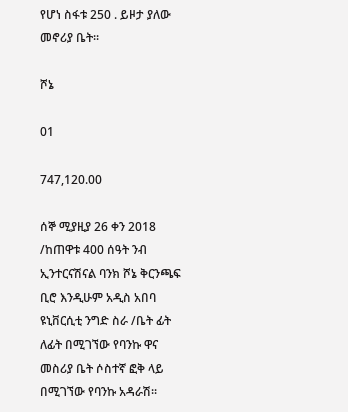የሆነ ስፋቱ 250 . ይዞታ ያለው መኖሪያ ቤት፡፡

ሾኔ

01

747,120.00

ሰኞ ሚያዚያ 26 ቀን 2018 /ከጠዋቱ 400 ሰዓት ንብ ኢንተርናሽናል ባንክ ሾኔ ቅርንጫፍ ቢሮ እንዲሁም አዲስ አበባ ዩኒቨርሲቲ ንግድ ስራ /ቤት ፊት ለፊት በሚገኘው የባንኩ ዋና መስሪያ ቤት ሶስተኛ ፎቅ ላይ በሚገኘው የባንኩ አዳራሽ፡፡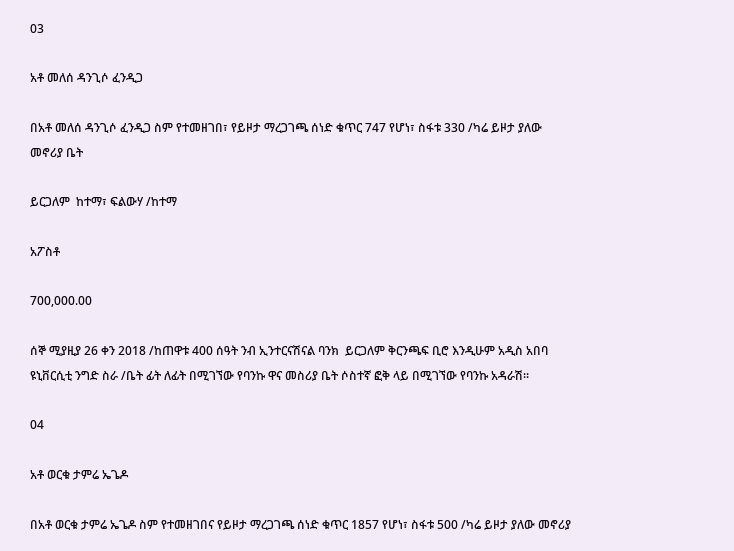03

አቶ መለሰ ዳንጊሶ ፈንዲጋ

በአቶ መለሰ ዳንጊሶ ፈንዲጋ ስም የተመዘገበ፣ የይዞታ ማረጋገጫ ሰነድ ቁጥር 747 የሆነ፣ ስፋቱ 330 /ካሬ ይዞታ ያለው መኖሪያ ቤት

ይርጋለም  ከተማ፣ ፍልውሃ /ከተማ

አፖስቶ

700,000.00

ሰኞ ሚያዚያ 26 ቀን 2018 /ከጠዋቱ 400 ሰዓት ንብ ኢንተርናሽናል ባንክ  ይርጋለም ቅርንጫፍ ቢሮ እንዲሁም አዲስ አበባ ዩኒቨርሲቲ ንግድ ስራ /ቤት ፊት ለፊት በሚገኘው የባንኩ ዋና መስሪያ ቤት ሶስተኛ ፎቅ ላይ በሚገኘው የባንኩ አዳራሽ፡፡

04

አቶ ወርቁ ታምሬ ኤጌዶ

በአቶ ወርቁ ታምሬ ኤጌዶ ስም የተመዘገበና የይዞታ ማረጋገጫ ሰነድ ቁጥር 1857 የሆነ፣ ስፋቱ 500 /ካሬ ይዞታ ያለው መኖሪያ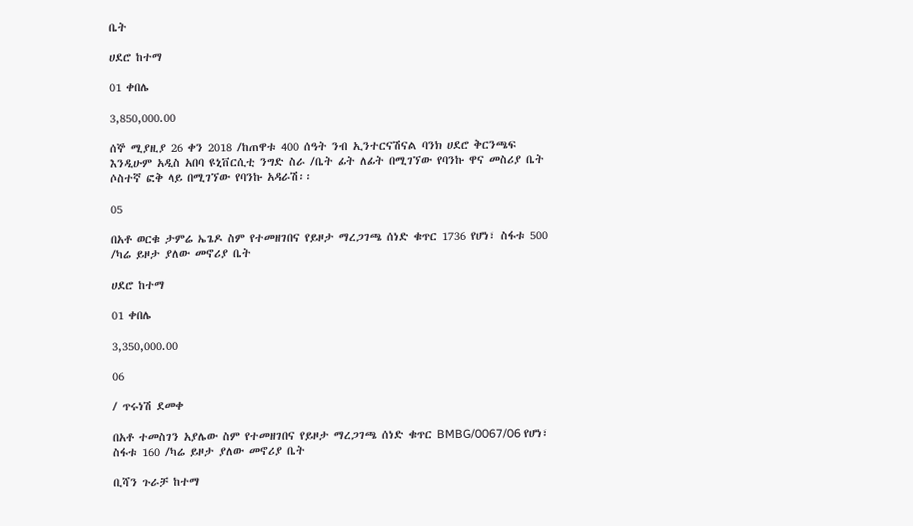ቤት

ሀደሮ ከተማ

01 ቀበሌ

3,850,000.00

ሰኞ ሚያዚያ 26 ቀን 2018 /ከጠዋቱ 400 ሰዓት ንብ ኢንተርናሽናል ባንክ ሀደሮ ቅርንጫፍ እንዲሁም አዲስ አበባ ዩኒቨርሲቲ ንግድ ስራ /ቤት ፊት ለፊት በሚገኘው የባንኩ ዋና መስሪያ ቤት ሶስተኛ ፎቅ ላይ በሚገኘው የባንኩ አዳራሽ፡፡

05

በአቶ ወርቁ ታምሬ ኤጌዶ ስም የተመዘገበና የይዞታ ማረጋገጫ ሰነድ ቁጥር 1736 የሆነ፣ ስፋቱ 500 /ካሬ ይዞታ ያለው መኖሪያ ቤት

ሀደሮ ከተማ

01 ቀበሌ

3,350,000.00

06

/ ጥሩነሽ ደመቀ

በአቶ ተመስገን አያሌው ስም የተመዘገበና የይዞታ ማረጋገጫ ሰነድ ቁጥር BMBG/0067/06 የሆነ፣ ስፋቱ 160 /ካሬ ይዞታ ያለው መኖሪያ ቤት

ቢሻን ጉራቻ ከተማ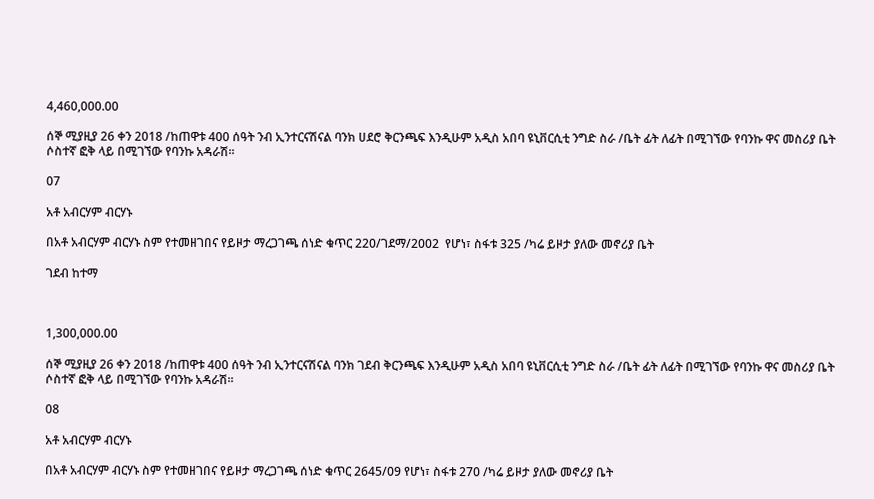4,460,000.00

ሰኞ ሚያዚያ 26 ቀን 2018 /ከጠዋቱ 400 ሰዓት ንብ ኢንተርናሽናል ባንክ ሀደሮ ቅርንጫፍ እንዲሁም አዲስ አበባ ዩኒቨርሲቲ ንግድ ስራ /ቤት ፊት ለፊት በሚገኘው የባንኩ ዋና መስሪያ ቤት ሶስተኛ ፎቅ ላይ በሚገኘው የባንኩ አዳራሽ፡፡

07

አቶ አብርሃም ብርሃኑ

በአቶ አብርሃም ብርሃኑ ስም የተመዘገበና የይዞታ ማረጋገጫ ሰነድ ቁጥር 220/ገደማ/2002  የሆነ፣ ስፋቱ 325 /ካሬ ይዞታ ያለው መኖሪያ ቤት

ገደብ ከተማ



1,300,000.00

ሰኞ ሚያዚያ 26 ቀን 2018 /ከጠዋቱ 400 ሰዓት ንብ ኢንተርናሽናል ባንክ ገደብ ቅርንጫፍ እንዲሁም አዲስ አበባ ዩኒቨርሲቲ ንግድ ስራ /ቤት ፊት ለፊት በሚገኘው የባንኩ ዋና መስሪያ ቤት ሶስተኛ ፎቅ ላይ በሚገኘው የባንኩ አዳራሽ፡፡

08

አቶ አብርሃም ብርሃኑ

በአቶ አብርሃም ብርሃኑ ስም የተመዘገበና የይዞታ ማረጋገጫ ሰነድ ቁጥር 2645/09 የሆነ፣ ስፋቱ 270 /ካሬ ይዞታ ያለው መኖሪያ ቤት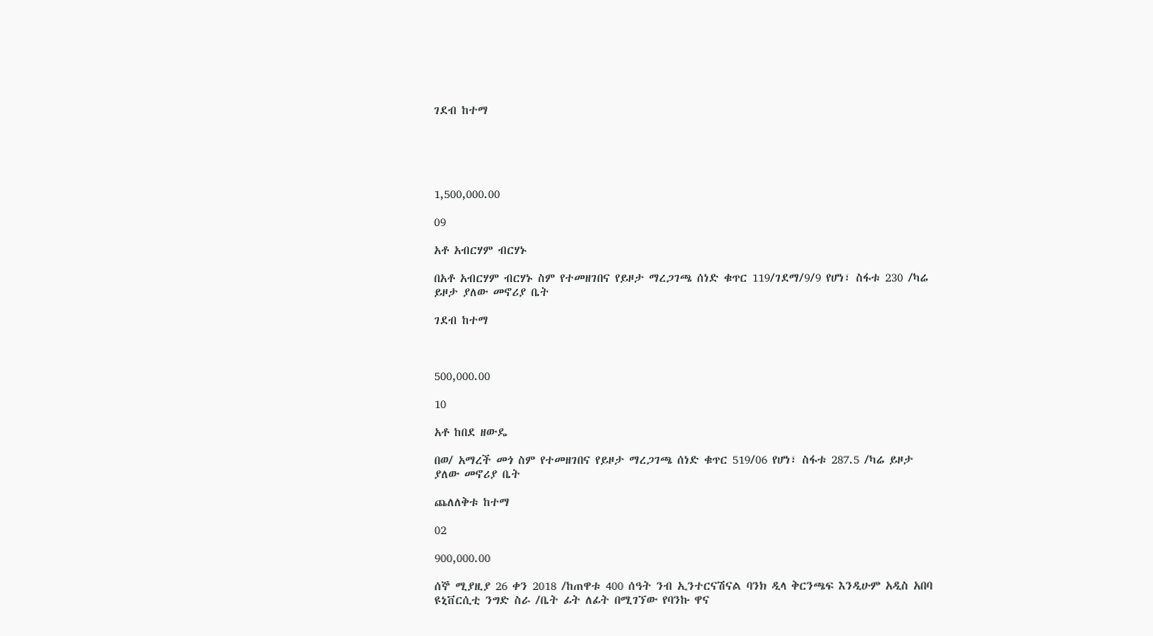ገደብ ከተማ





1,500,000.00

09

አቶ አብርሃም ብርሃኑ

በአቶ አብርሃም ብርሃኑ ስም የተመዘገበና የይዞታ ማረጋገጫ ሰነድ ቁጥር 119/ገደማ/9/9 የሆነ፣ ስፋቱ 230 /ካሬ ይዞታ ያለው መኖሪያ ቤት

ገደብ ከተማ



500,000.00

10

አቶ ከበደ ዘውዴ

በወ/ አማረች መጎ ስም የተመዘገበና የይዞታ ማረጋገጫ ሰነድ ቁጥር 519/06 የሆነ፣ ስፋቱ 287.5 /ካሬ ይዞታ ያለው መኖሪያ ቤት

ጨለለቅቱ ከተማ

02

900,000.00

ሰኞ ሚያዚያ 26 ቀን 2018 /ከጠዋቱ 400 ሰዓት ንብ ኢንተርናሽናል ባንክ ዲላ ቅርንጫፍ እንዲሁም አዲስ አበባ ዩኒቨርሲቲ ንግድ ስራ /ቤት ፊት ለፊት በሚገኘው የባንኩ ዋና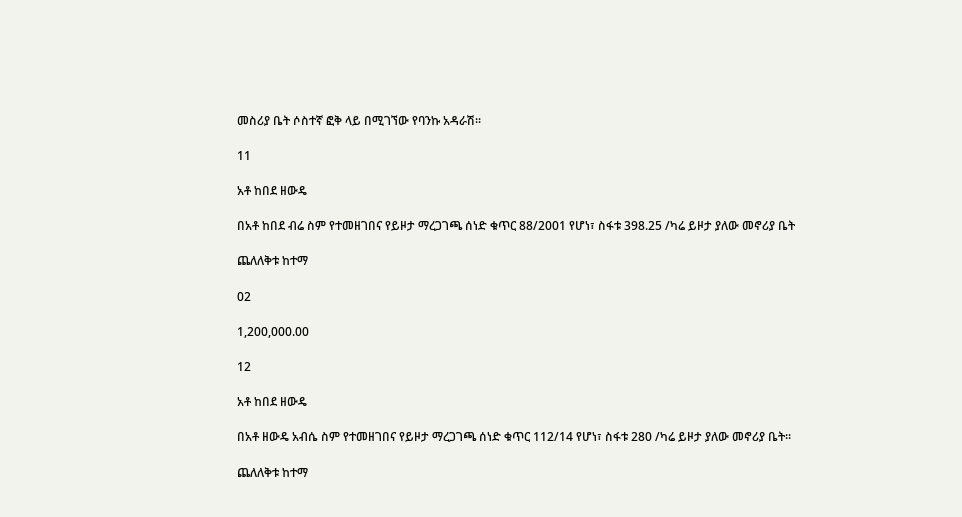መስሪያ ቤት ሶስተኛ ፎቅ ላይ በሚገኘው የባንኩ አዳራሽ፡፡

11

አቶ ከበደ ዘውዴ

በአቶ ከበደ ብሬ ስም የተመዘገበና የይዞታ ማረጋገጫ ሰነድ ቁጥር 88/2001 የሆነ፣ ስፋቱ 398.25 /ካሬ ይዞታ ያለው መኖሪያ ቤት

ጨለለቅቱ ከተማ

02

1,200,000.00

12

አቶ ከበደ ዘውዴ

በአቶ ዘውዴ አብሴ ስም የተመዘገበና የይዞታ ማረጋገጫ ሰነድ ቁጥር 112/14 የሆነ፣ ስፋቱ 280 /ካሬ ይዞታ ያለው መኖሪያ ቤት፡፡

ጨለለቅቱ ከተማ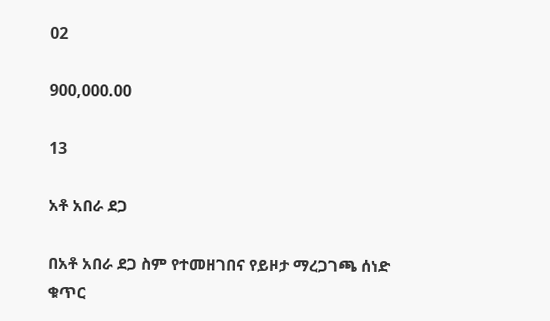02

900,000.00

13

አቶ አበራ ደጋ

በአቶ አበራ ደጋ ስም የተመዘገበና የይዞታ ማረጋገጫ ሰነድ ቁጥር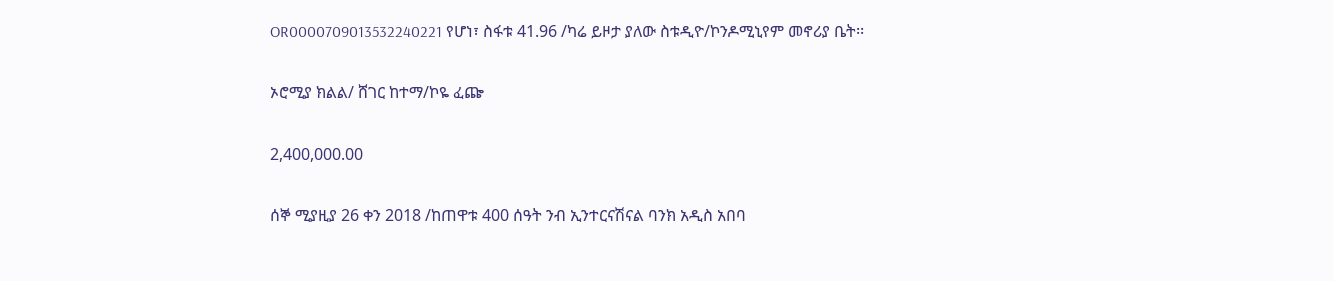OR0000709013532240221 የሆነ፣ ስፋቱ 41.96 /ካሬ ይዞታ ያለው ስቱዲዮ/ኮንዶሚኒየም መኖሪያ ቤት፡፡

ኦሮሚያ ክልል/ ሸገር ከተማ/ኮዬ ፈጬ

2,400,000.00

ሰኞ ሚያዚያ 26 ቀን 2018 /ከጠዋቱ 400 ሰዓት ንብ ኢንተርናሽናል ባንክ አዲስ አበባ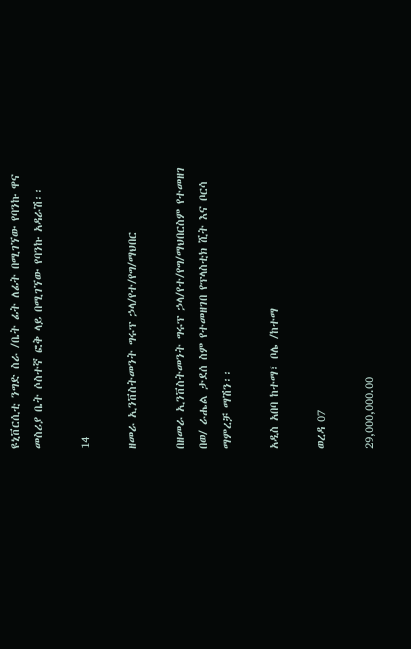ዩኒቨርሲቲ ንግድ ስራ /ቤት ፊት ለፊት በሚገኘው የባንኩ ዋና መስሪያ ቤት ሶስተኛ ፎቅ ላይ በሚገኘው የባንኩ አዳራሽ፡፡

14

ዘመራ ኢንቨስትመንት ግሩፕ ኃላ/የተ/የግ/ማህበር

በዘመራ ኢንቨስትመንት ግሩፕ ኃላ/የተ/የግ/ማህበርስም የተመዘገ በወ/ ራሔል ታደሰ ስም የተመዘገበ የፕላስቲክ ሺት እና ቦርሳ ማምረቻ ማሽን፡፡

አዲስ አበባ ከተማ፣ ቦሌ /ከተማ

ወረዳ 07

29,000,000.00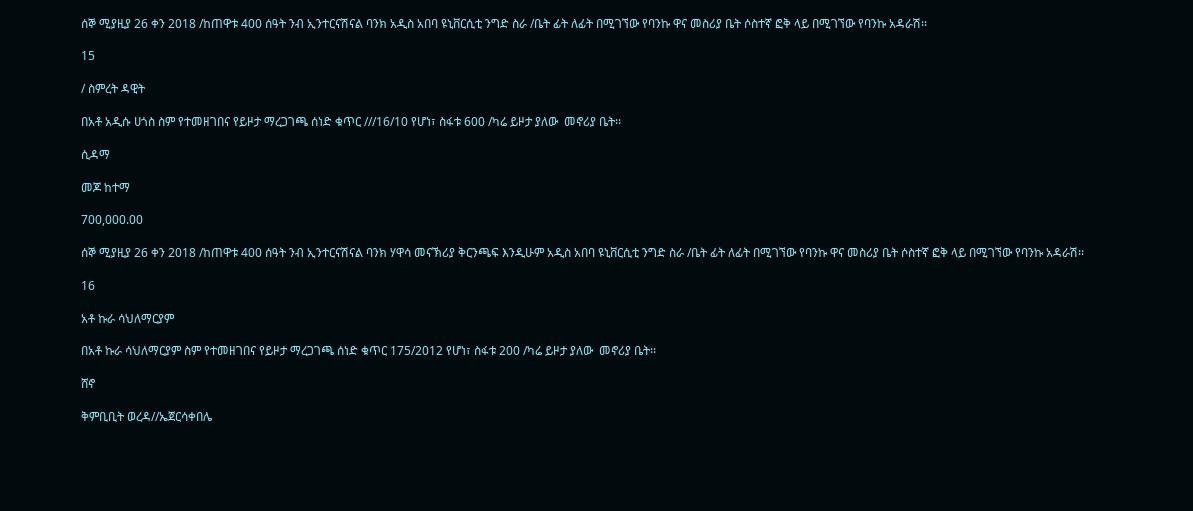ሰኞ ሚያዚያ 26 ቀን 2018 /ከጠዋቱ 400 ሰዓት ንብ ኢንተርናሽናል ባንክ አዲስ አበባ ዩኒቨርሲቲ ንግድ ስራ /ቤት ፊት ለፊት በሚገኘው የባንኩ ዋና መስሪያ ቤት ሶስተኛ ፎቅ ላይ በሚገኘው የባንኩ አዳራሽ፡፡

15

/ ስምረት ዳዊት

በአቶ አዲሱ ሀጎስ ስም የተመዘገበና የይዞታ ማረጋገጫ ሰነድ ቁጥር ///16/10 የሆነ፣ ስፋቱ 600 /ካሬ ይዞታ ያለው  መኖሪያ ቤት፡፡

ሲዳማ

መጆ ከተማ

700,000.00

ሰኞ ሚያዚያ 26 ቀን 2018 /ከጠዋቱ 400 ሰዓት ንብ ኢንተርናሽናል ባንክ ሃዋሳ መናኽሪያ ቅርንጫፍ እንዲሁም አዲስ አበባ ዩኒቨርሲቲ ንግድ ስራ /ቤት ፊት ለፊት በሚገኘው የባንኩ ዋና መስሪያ ቤት ሶስተኛ ፎቅ ላይ በሚገኘው የባንኩ አዳራሽ፡፡

16

አቶ ኩራ ሳህለማርያም

በአቶ ኩራ ሳህለማርያም ስም የተመዘገበና የይዞታ ማረጋገጫ ሰነድ ቁጥር 175/2012 የሆነ፣ ስፋቱ 200 /ካሬ ይዞታ ያለው  መኖሪያ ቤት፡፡

ሸኖ

ቅምቢቢት ወረዳ//ኤጀርሳቀበሌ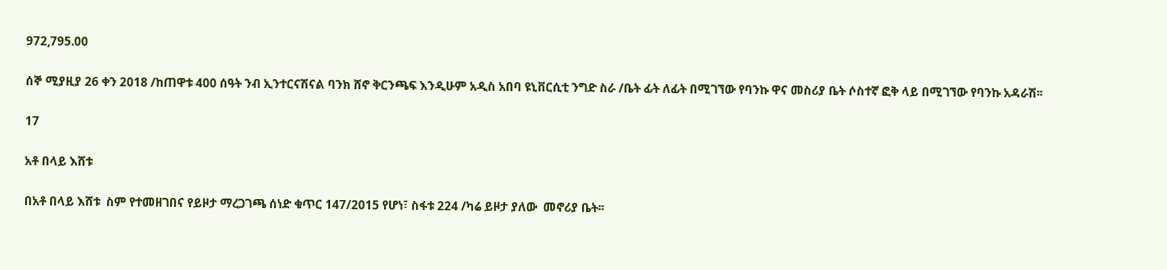972,795.00

ሰኞ ሚያዚያ 26 ቀን 2018 /ከጠዋቱ 400 ሰዓት ንብ ኢንተርናሽናል ባንክ ሸኖ ቅርንጫፍ እንዲሁም አዲስ አበባ ዩኒቨርሲቲ ንግድ ስራ /ቤት ፊት ለፊት በሚገኘው የባንኩ ዋና መስሪያ ቤት ሶስተኛ ፎቅ ላይ በሚገኘው የባንኩ አዳራሽ፡፡

17

አቶ በላይ እሸቱ

በአቶ በላይ እሸቱ  ስም የተመዘገበና የይዞታ ማረጋገጫ ሰነድ ቁጥር 147/2015 የሆነ፣ ስፋቱ 224 /ካሬ ይዞታ ያለው  መኖሪያ ቤት፡፡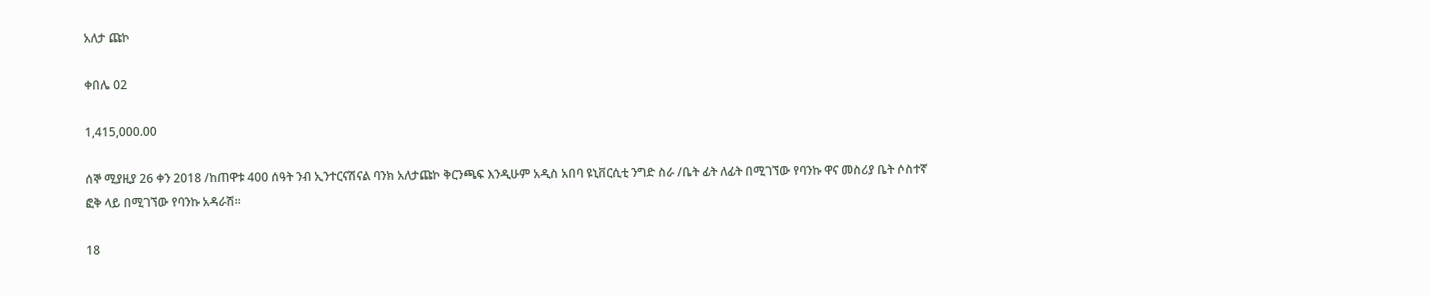አለታ ጩኮ

ቀበሌ 02

1,415,000.00

ሰኞ ሚያዚያ 26 ቀን 2018 /ከጠዋቱ 400 ሰዓት ንብ ኢንተርናሽናል ባንክ አለታጩኮ ቅርንጫፍ እንዲሁም አዲስ አበባ ዩኒቨርሲቲ ንግድ ስራ /ቤት ፊት ለፊት በሚገኘው የባንኩ ዋና መስሪያ ቤት ሶስተኛ ፎቅ ላይ በሚገኘው የባንኩ አዳራሽ፡፡

18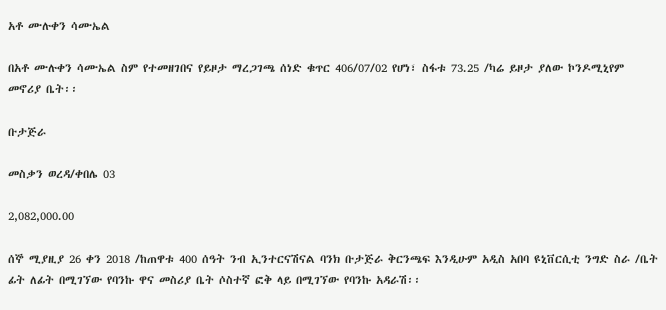አቶ ሙሉቀን ሳሙኤል

በአቶ ሙሉቀን ሳሙኤል ስም የተመዘገበና የይዞታ ማረጋገጫ ሰነድ ቁጥር 406/07/02 የሆነ፣ ስፋቱ 73.25 /ካሬ ይዞታ ያለው ኮንዶሚኒየም መኖሪያ ቤት፡፡

ቡታጅራ

መስቃን ወረዳ/ቀበሌ 03

2,082,000.00

ሰኞ ሚያዚያ 26 ቀን 2018 /ከጠዋቱ 400 ሰዓት ንብ ኢንተርናሽናል ባንክ ቡታጅራ ቅርንጫፍ እንዲሁም አዲስ አበባ ዩኒቨርሲቲ ንግድ ስራ /ቤት ፊት ለፊት በሚገኘው የባንኩ ዋና መስሪያ ቤት ሶስተኛ ፎቅ ላይ በሚገኘው የባንኩ አዳራሽ፡፡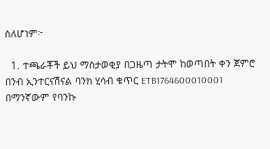ስለሆነም፦

  1. ተጫራቾች ይህ ማስታወቂያ በጋዜጣ ታትሞ ከወጣበት ቀን ጀምሮ በንብ ኢንተርናሽናል ባንክ ሂሳብ ቁጥር ETB1764600010001 በማንኛውም የባንኩ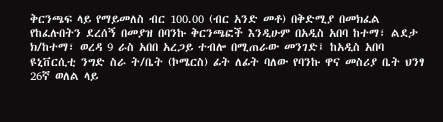ቅርንጫፍ ላይ የማይመለስ ብር 100.00 (ብር አንድ መቶ) በቅድሚያ በመክፈል የከፈሉበትን ደረሰኝ በመያዝ በባንኩ ቅርንጫፎች እንዲሁም በአዲስ አበባ ከተማ፣ ልደታ ክ/ከተማ፣ ወረዳ 9 ራስ አበበ አረጋይ ተብሎ በሚጠራው መንገድ፤ ከአዲስ አበባ ዩኒቨርሲቲ ንግድ ስራ ት/ቤት (ኮሜርስ) ፊት ለፊት ባለው የባንኩ ዋና መስሪያ ቤት ህንፃ 26ኛ ወለል ላይ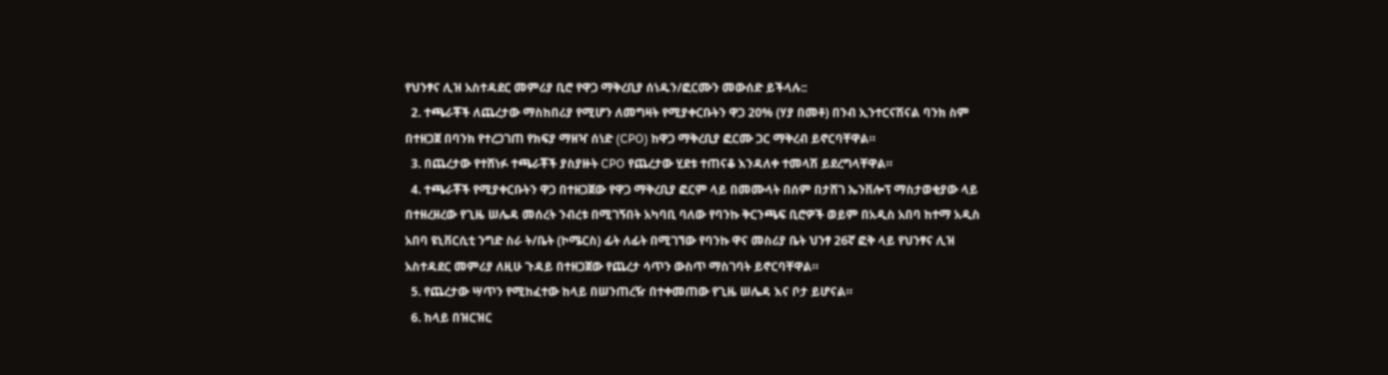የህንፃና ሊዝ አስተዳደር መምሪያ ቢሮ የዋጋ ማቅረቢያ ሰነዱን/ፎርሙን መውሰድ ይችላሉ::
  2. ተጫራቾች ለጨረታው ማስከበሪያ የሚሆን ለመግዛት የሚያቀርቡትን ዋጋ 20% (ሃያ በመቶ) በንብ ኢንተርናሽናል ባንክ ስም በተዘጋጀ በባንክ የተረጋገጠ የክፍያ ማዘዣ ሰነድ (CPO) ከዋጋ ማቅረቢያ ፎርሙ ጋር ማቅረብ ይኖርባቸዋል።
  3. በጨረታው የተሸነፉ ተጫራቾች ያስያዙት CPO የጨረታው ሂደቱ ተጠናቆ እንዳለቀ ተመላሽ ይደረግላቸዋል።
  4. ተጫራቾች የሚያቀርቡትን ዋጋ በተዘጋጀው የዋጋ ማቅረቢያ ፎርም ላይ በመሙላት በሰም በታሸገ ኤንቨሎፕ ማስታወቂያው ላይ በተዘረዘረው የጊዜ ሠሌዳ መሰረት ንብረቱ በሚገኝበት አካባቢ ባለው የባንኩ ቅርንጫፍ ቢሮዎች ወይም በአዲስ አበባ ከተማ አዲስ አበባ ዩኒቨርሲቲ ንግድ ስራ ት/ቤት (ኮሜርስ) ፊት ለፊት በሚገኘው የባንኩ ዋና መስሪያ ቤት ህንፃ 26ኛ ፎቅ ላይ የህንፃና ሊዝ አስተዳደር መምሪያ ለዚሁ ጉዳይ በተዘጋጀው የጨረታ ሳጥን ውስጥ ማስገባት ይኖርባቸዋል።
  5. የጨረታው ሣጥን የሚከፈተው ከላይ በሠንጠረዥ በተቀመጠው የጊዜ ሠሌዳ እና ቦታ ይሆናል።
  6. ከላይ በዝርዝር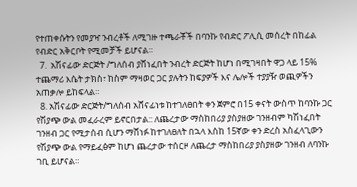የተጠቀሱትን የመያዣ ንብረቶች ለሚገዙ ተጫራቾች በባንኩ የብድር ፖሊሲ መሰረት በከፊል የብድር አቅርቦት የሚመቻች ይሆናል።
  7.  አሽናፊው ድርጅት /ግለሰብ ያሸነፈበት ንብረት ድርጅት ከሆነ በሚገዛበት ዋጋ ላይ 15% ተጨማሪ እሴት ታክስ፣ ከስም ማዛወር ጋር ያሉትን ከፍያዎች እና ሌሎች ተያያዥ ወጪዎችን አጠቃሎ ይከፍላል።
  8. አሽናፊው ድርጅት/ግለሰብ አሸናፊነቱ ከተገለፀበት ቀን ጀምሮ በ15 ቀናት ውስጥ ከባንኩ ጋር የሽያጭ ውል መፈራረም ይኖርበታል:: ለጨረታው ማስከበሪያ ያስያዘው ገንዘብም ካሽነፈበት ገንዘብ ጋር የሚታሰብ ሲሆን ማሸነፉ ከተገለፀለት በኋላ እስከ 15ኛው ቀን ድረስ አስፈላጊውን የሽያጭ ውል የማይፈፅም ከሆነ ጨረታው ተሰርዞ ለጨረታ ማስከበሪያ ያስያዘው ገንዘብ ለባንኩ ገቢ ይሆናል።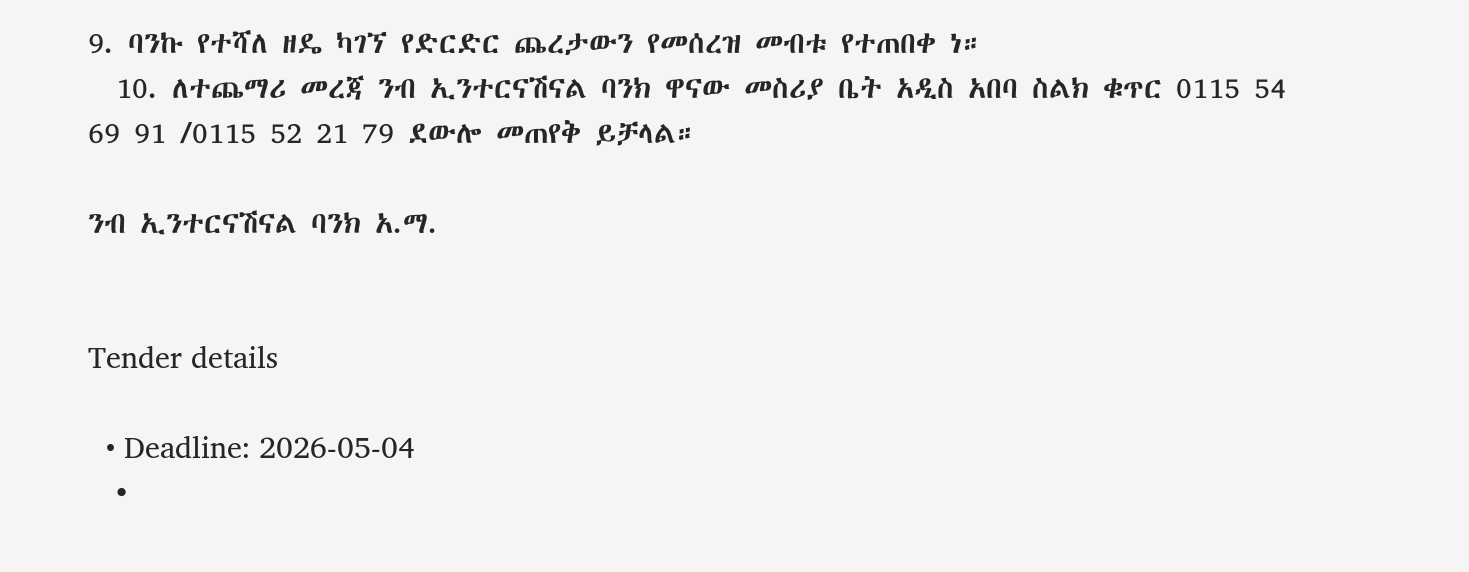9. ባንኩ የተሻለ ዘዴ ካገኘ የድርድር ጨረታውን የመሰረዝ መብቱ የተጠበቀ ነ።
  10. ለተጨማሪ መረጃ ንብ ኢንተርናሽናል ባንክ ዋናው መስሪያ ቤት አዲስ አበባ ስልክ ቁጥር 0115 54 69 91 /0115 52 21 79 ደውሎ መጠየቅ ይቻላል።

ንብ ኢንተርናሽናል ባንክ አ.ማ.


Tender details

  • Deadline: 2026-05-04
  •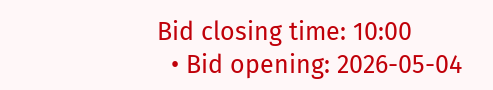Bid closing time: 10:00
  • Bid opening: 2026-05-04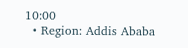10:00
  • Region: Addis Ababa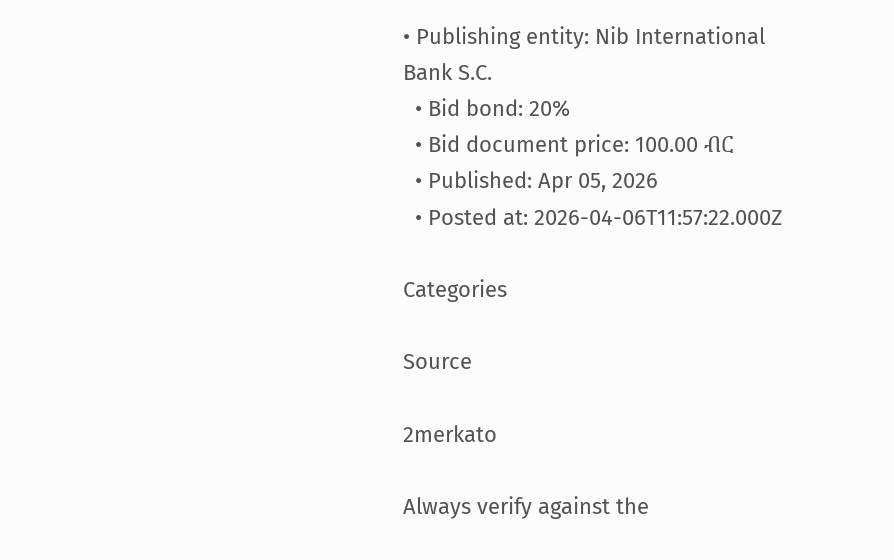• Publishing entity: Nib International Bank S.C.
  • Bid bond: 20%
  • Bid document price: 100.00 ብር
  • Published: Apr 05, 2026
  • Posted at: 2026-04-06T11:57:22.000Z

Categories

Source

2merkato

Always verify against the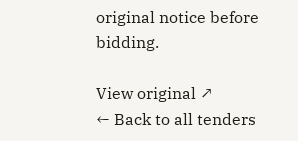original notice before bidding.

View original ↗
← Back to all tenders